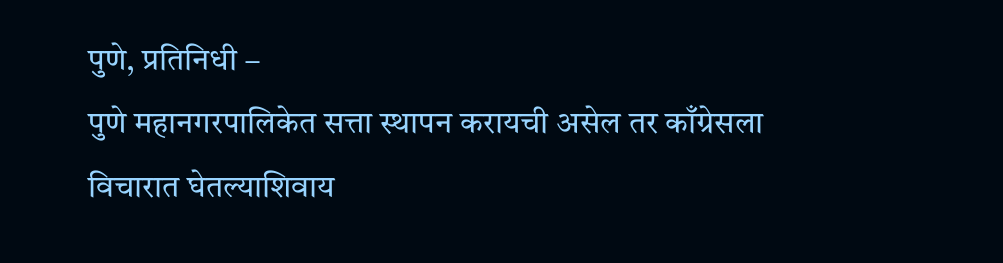पुणे, प्रतिनिधी –
पुणे महानगरपालिकेत सत्ता स्थापन करायची असेल तर काँग्रेसला विचारात घेतल्याशिवाय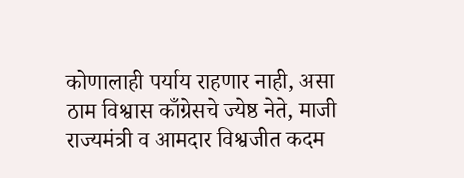कोणालाही पर्याय राहणार नाही, असा ठाम विश्वास काँग्रेसचे ज्येष्ठ नेते, माजी राज्यमंत्री व आमदार विश्वजीत कदम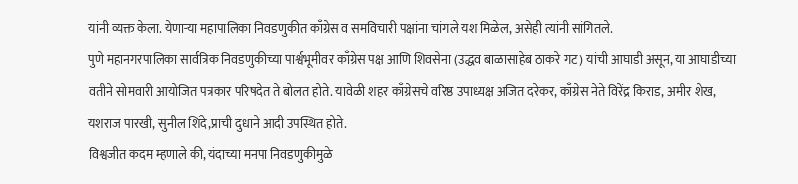यांनी व्यक्त केला. येणाऱ्या महापालिका निवडणुकीत काँग्रेस व समविचारी पक्षांना चांगले यश मिळेल, असेही त्यांनी सांगितले.
पुणे महानगरपालिका सार्वत्रिक निवडणुकीच्या पार्श्वभूमीवर काँग्रेस पक्ष आणि शिवसेना (उद्धव बाळासाहेब ठाकरे गट) यांची आघाडी असून, या आघाडीच्या वतीने सोमवारी आयोजित पत्रकार परिषदेत ते बोलत होते. यावेळी शहर काँग्रेसचे वरिष्ठ उपाध्यक्ष अजित दरेकर, काँग्रेस नेते विरेंद्र किराड, अमीर शेख, यशराज पारखी, सुनील शिंदे,प्राची दुधाने आदी उपस्थित होते.
विश्वजीत कदम म्हणाले की, यंदाच्या मनपा निवडणुकीमुळे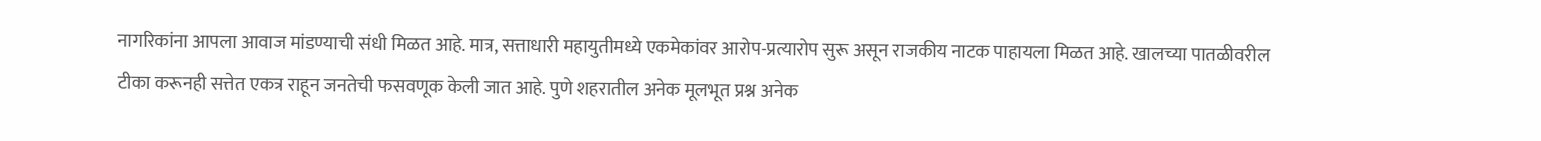नागरिकांना आपला आवाज मांडण्याची संधी मिळत आहे. मात्र, सत्ताधारी महायुतीमध्ये एकमेकांवर आरोप-प्रत्यारोप सुरू असून राजकीय नाटक पाहायला मिळत आहे. खालच्या पातळीवरील टीका करूनही सत्तेत एकत्र राहून जनतेची फसवणूक केली जात आहे. पुणे शहरातील अनेक मूलभूत प्रश्न अनेक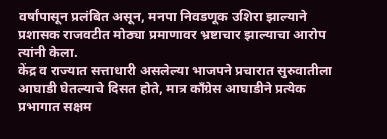वर्षांपासून प्रलंबित असून, मनपा निवडणूक उशिरा झाल्याने प्रशासक राजवटीत मोठ्या प्रमाणावर भ्रष्टाचार झाल्याचा आरोप त्यांनी केला.
केंद्र व राज्यात सत्ताधारी असलेल्या भाजपने प्रचारात सुरुवातीला आघाडी घेतल्याचे दिसत होते, मात्र काँग्रेस आघाडीने प्रत्येक प्रभागात सक्षम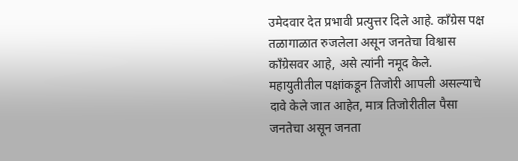उमेदवार देत प्रभावी प्रत्युत्तर दिले आहे. काँग्रेस पक्ष तळागाळात रुजलेला असून जनतेचा विश्वास काँग्रेसवर आहे, असे त्यांनी नमूद केले.
महायुतीतील पक्षांकडून तिजोरी आपली असल्याचे दावे केले जात आहेत, मात्र तिजोरीतील पैसा जनतेचा असून जनता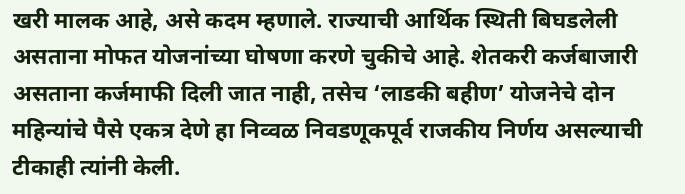खरी मालक आहे, असे कदम म्हणाले. राज्याची आर्थिक स्थिती बिघडलेली असताना मोफत योजनांच्या घोषणा करणे चुकीचे आहे. शेतकरी कर्जबाजारी असताना कर्जमाफी दिली जात नाही, तसेच ‘लाडकी बहीण’ योजनेचे दोन महिन्यांचे पैसे एकत्र देणे हा निव्वळ निवडणूकपूर्व राजकीय निर्णय असल्याची टीकाही त्यांनी केली.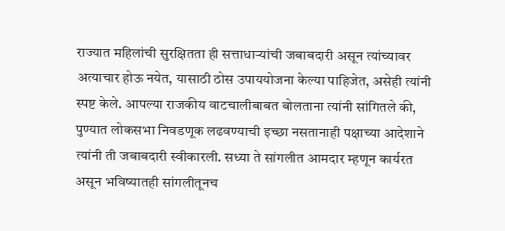राज्यात महिलांची सुरक्षितता ही सत्ताधाऱ्यांची जबाबदारी असून त्यांच्यावर अत्याचार होऊ नयेत, यासाठी ठोस उपाययोजना केल्या पाहिजेत, असेही त्यांनी स्पष्ट केले. आपल्या राजकीय वाटचालीबाबत बोलताना त्यांनी सांगितले की, पुण्यात लोकसभा निवडणूक लढवण्याची इच्छा नसतानाही पक्षाच्या आदेशाने त्यांनी ती जबाबदारी स्वीकारली. सध्या ते सांगलीत आमदार म्हणून कार्यरत असून भविष्यातही सांगलीतूनच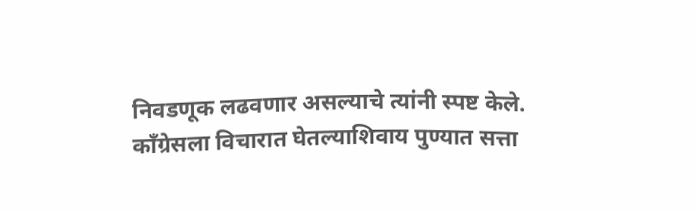निवडणूक लढवणार असल्याचे त्यांनी स्पष्ट केले.
काँग्रेसला विचारात घेतल्याशिवाय पुण्यात सत्ता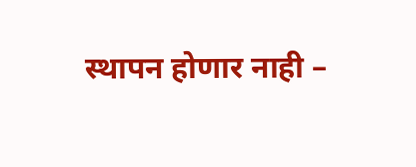स्थापन होणार नाही –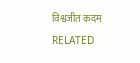विश्वजीत कदम
RELATED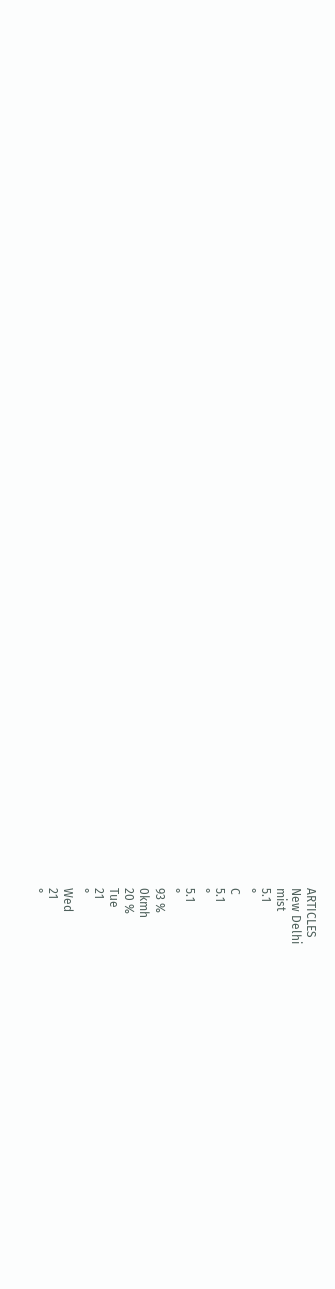ARTICLES
New Delhi
mist
5.1
°
C
5.1
°
5.1
°
93 %
0kmh
20 %
Tue
21
°
Wed
21
°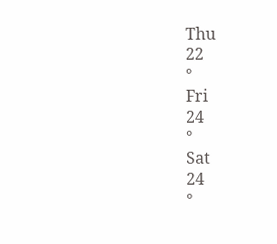Thu
22
°
Fri
24
°
Sat
24
°